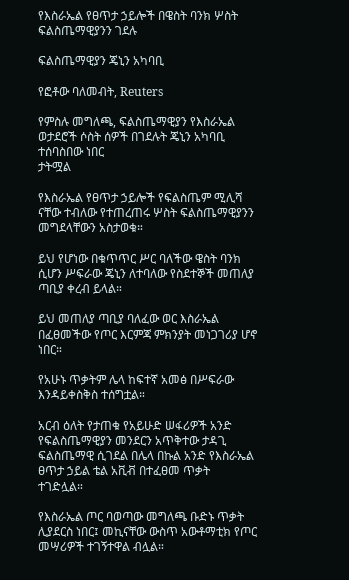የእስራኤል የፀጥታ ኃይሎች በዌስት ባንክ ሦስት ፍልስጤማዊያንን ገደሉ

ፍልስጤማዊያን ጄኒን አካባቢ

የፎቶው ባለመብት, Reuters

የምስሉ መግለጫ, ፍልስጤማዊያን የእስራኤል ወታደሮች ሶስት ሰዎች በገደሉት ጄኒን አካባቢ ተሰባስበው ነበር
ታትሟል

የእስራኤል የፀጥታ ኃይሎች የፍልስጤም ሚሊሻ ናቸው ተብለው የተጠረጠሩ ሦስት ፍልስጤማዊያንን መግደላቸውን አስታወቁ።

ይህ የሆነው በቁጥጥር ሥር ባለችው ዌስት ባንክ ሲሆን ሥፍራው ጄኒን ለተባለው የስደተኞች መጠለያ ጣቢያ ቀረብ ይላል።

ይህ መጠለያ ጣቢያ ባለፈው ወር እስራኤል በፈፀመችው የጦር እርምጃ ምክንያት መነጋገሪያ ሆኖ ነበር።

የአሁኑ ጥቃትም ሌላ ከፍተኛ አመፅ በሥፍራው እንዳይቀስቅስ ተሰግቷል።

አርብ ዕለት የታጠቁ የአይሁድ ሠፋሪዎች አንድ የፍልስጤማዊያን መንደርን አጥቅተው ታዳጊ ፍልስጤማዊ ሲገደል በሌላ በኩል አንድ የእስራኤል ፀጥታ ኃይል ቴል አቪቭ በተፈፀመ ጥቃት ተገድሏል።

የእስራኤል ጦር ባወጣው መግለጫ ቡድኑ ጥቃት ሊያደርስ ነበር፤ መኪናቸው ውስጥ አውቶማቲክ የጦር መሣሪዎች ተገኝተዋል ብሏል።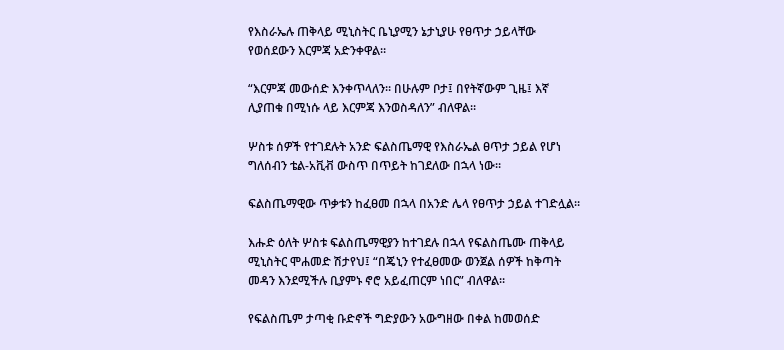የእስራኤሉ ጠቅላይ ሚኒስትር ቤኒያሚን ኔታኒያሁ የፀጥታ ኃይላቸው የወሰደውን እርምጃ አድንቀዋል።

“እርምጃ መውሰድ እንቀጥላለን። በሁሉም ቦታ፤ በየትኛውም ጊዜ፤ እኛ ሊያጠቁ በሚነሱ ላይ እርምጃ እንወስዳለን” ብለዋል።

ሦስቱ ሰዎች የተገደሉት አንድ ፍልስጤማዊ የእስራኤል ፀጥታ ኃይል የሆነ ግለሰብን ቴል-አቪቭ ውስጥ በጥይት ከገደለው በኋላ ነው።

ፍልስጤማዊው ጥቃቱን ከፈፀመ በኋላ በአንድ ሌላ የፀጥታ ኃይል ተገድሏል።

እሑድ ዕለት ሦስቱ ፍልስጤማዊያን ከተገደሉ በኋላ የፍልስጤሙ ጠቅላይ ሚኒስትር ሞሐመድ ሽታየህ፤ “በጄኒን የተፈፀመው ወንጀል ሰዎች ከቅጣት መዳን እንደሚችሉ ቢያምኑ ኖሮ አይፈጠርም ነበር” ብለዋል።

የፍልስጤም ታጣቂ ቡድኖች ግድያውን አውግዘው በቀል ከመወሰድ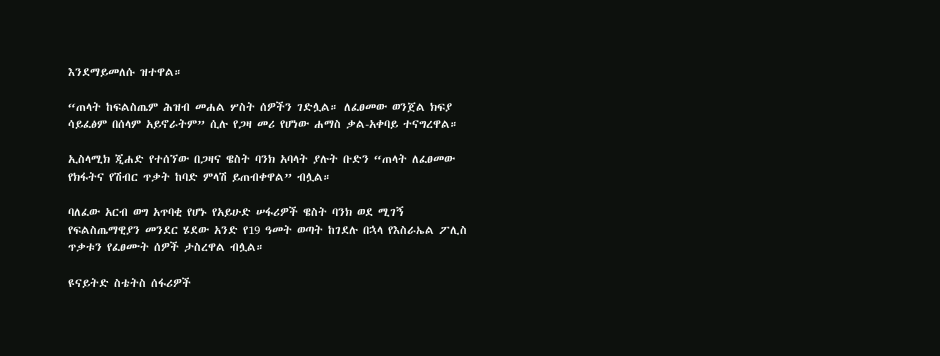እንደማይመለሱ ዝተዋል።

“ጠላት ከፍልስጤም ሕዝብ መሐል ሦስት ሰዎችን ገድሏል። ለፈፀመው ወንጀል ክፍያ ሳይፈፅም በሰላም አይኖራትም” ሲሉ የጋዛ መሪ የሆነው ሐማስ ቃል-አቀባይ ተናግረዋል።

ኢስላሚክ ጂሐድ የተሰኘው በጋዛና ዌስት ባንክ አባላት ያሉት ቡድን “ጠላት ለፈፀመው የክፋትና የሽብር ጥቃት ከባድ ምላሽ ይጠብቀዋል” ብሏል።

ባለፈው አርብ ወግ አጥባቂ የሆኑ የአይሁድ ሠፋሪዎች ዌስት ባንክ ወደ ሚገኝ የፍልስጤማዊያን መንደር ሄደው አንድ የ19 ዓመት ወጣት ከገደሉ በኋላ የእስራኤል ፖሊስ ጥቃቱን የፈፀሙት ሰዎች ታስረዋል ብሏል።

ዩናይትድ ስቴትስ ሰፋሪዎች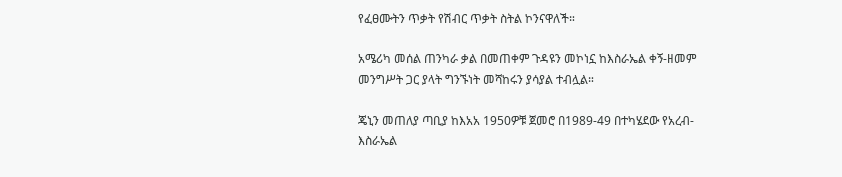የፈፀሙትን ጥቃት የሽብር ጥቃት ስትል ኮንናዋለች።

አሜሪካ መሰል ጠንካራ ቃል በመጠቀም ጉዳዩን መኮነኗ ከእስራኤል ቀኝ-ዘመም መንግሥት ጋር ያላት ግንኙነት መሻከሩን ያሳያል ተብሏል።

ጄኒን መጠለያ ጣቢያ ከእአአ 1950ዎቹ ጀመሮ በ1989-49 በተካሄደው የአረብ-እስራኤል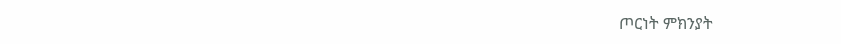ጦርነት ምክንያት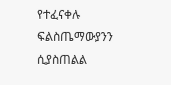የተፈናቀሉ ፍልስጤማውያንን ሲያስጠልል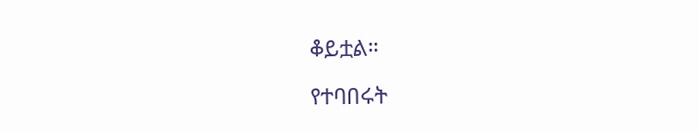ቆይቷል።

የተባበሩት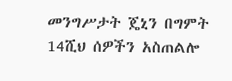መንግሥታት ጄኒን በግምት 14ሺህ ሰዎችን አስጠልሎ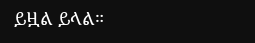ይዟል ይላል።